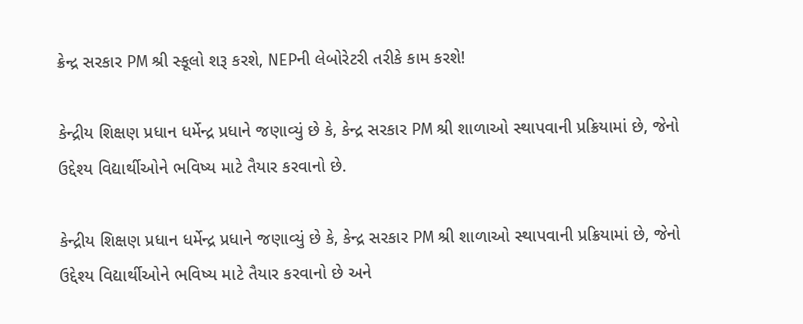ક્રેન્દ્ર સરકાર PM શ્રી સ્કૂલો શરૂ કરશે, NEPની લેબોરેટરી તરીકે કામ કરશે!

કેન્દ્રીય શિક્ષણ પ્રધાન ધર્મેન્દ્ર પ્રધાને જણાવ્યું છે કે, કેન્દ્ર સરકાર PM શ્રી શાળાઓ સ્થાપવાની પ્રક્રિયામાં છે, જેનો ઉદ્દેશ્ય વિદ્યાર્થીઓને ભવિષ્ય માટે તૈયાર કરવાનો છે.

કેન્દ્રીય શિક્ષણ પ્રધાન ધર્મેન્દ્ર પ્રધાને જણાવ્યું છે કે, કેન્દ્ર સરકાર PM શ્રી શાળાઓ સ્થાપવાની પ્રક્રિયામાં છે, જેનો ઉદ્દેશ્ય વિદ્યાર્થીઓને ભવિષ્ય માટે તૈયાર કરવાનો છે અને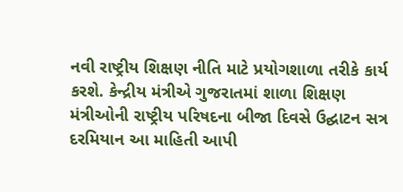નવી રાષ્ટ્રીય શિક્ષણ નીતિ માટે પ્રયોગશાળા તરીકે કાર્ય કરશે. કેન્દ્રીય મંત્રીએ ગુજરાતમાં શાળા શિક્ષણ મંત્રીઓની રાષ્ટ્રીય પરિષદના બીજા દિવસે ઉદ્ઘાટન સત્ર દરમિયાન આ માહિતી આપી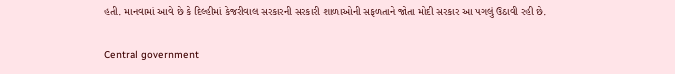હતી. માનવામાં આવે છે કે દિલ્હીમાં કેજરીવાલ સરકારની સરકારી શાળાઓની સફળતાને જોતા મોદી સરકાર આ પગલું ઉઠાવી રહી છે.

Central government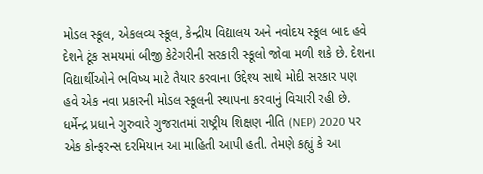મોડલ સ્કૂલ, એકલવ્ય સ્કૂલ, કેન્દ્રીય વિદ્યાલય અને નવોદય સ્કૂલ બાદ હવે દેશને ટૂંક સમયમાં બીજી કેટેગરીની સરકારી સ્કૂલો જોવા મળી શકે છે. દેશના વિદ્યાર્થીઓને ભવિષ્ય માટે તૈયાર કરવાના ઉદ્દેશ્ય સાથે મોદી સરકાર પણ હવે એક નવા પ્રકારની મોડલ સ્કૂલની સ્થાપના કરવાનું વિચારી રહી છે. ધર્મેન્દ્ર પ્રધાને ગુરુવારે ગુજરાતમાં રાષ્ટ્રીય શિક્ષણ નીતિ (NEP) 2020 પર એક કોન્ફરન્સ દરમિયાન આ માહિતી આપી હતી. તેમણે કહ્યું કે આ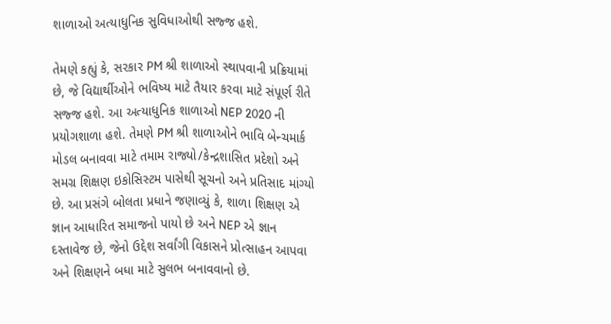શાળાઓ અત્યાધુનિક સુવિધાઓથી સજ્જ હશે.

તેમણે કહ્યું કે, સરકાર PM શ્રી શાળાઓ સ્થાપવાની પ્રક્રિયામાં છે, જે વિદ્યાર્થીઓને ભવિષ્ય માટે તૈયાર કરવા માટે સંપૂર્ણ રીતે સજ્જ હશે. આ અત્યાધુનિક શાળાઓ NEP 2020 ની પ્રયોગશાળા હશે. તેમણે PM શ્રી શાળાઓને ભાવિ બેન્ચમાર્ક મોડલ બનાવવા માટે તમામ રાજ્યો/કેન્દ્રશાસિત પ્રદેશો અને સમગ્ર શિક્ષણ ઇકોસિસ્ટમ પાસેથી સૂચનો અને પ્રતિસાદ માંગ્યો છે. આ પ્રસંગે બોલતા પ્રધાને જણાવ્યું કે, શાળા શિક્ષણ એ જ્ઞાન આધારિત સમાજનો પાયો છે અને NEP એ જ્ઞાન દસ્તાવેજ છે, જેનો ઉદ્દેશ સર્વાંગી વિકાસને પ્રોત્સાહન આપવા અને શિક્ષણને બધા માટે સુલભ બનાવવાનો છે.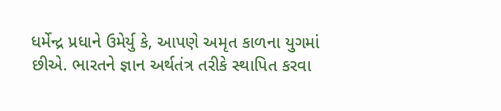ધર્મેન્દ્ર પ્રધાને ઉમેર્યુ કે, આપણે અમૃત કાળના યુગમાં છીએ. ભારતને જ્ઞાન અર્થતંત્ર તરીકે સ્થાપિત કરવા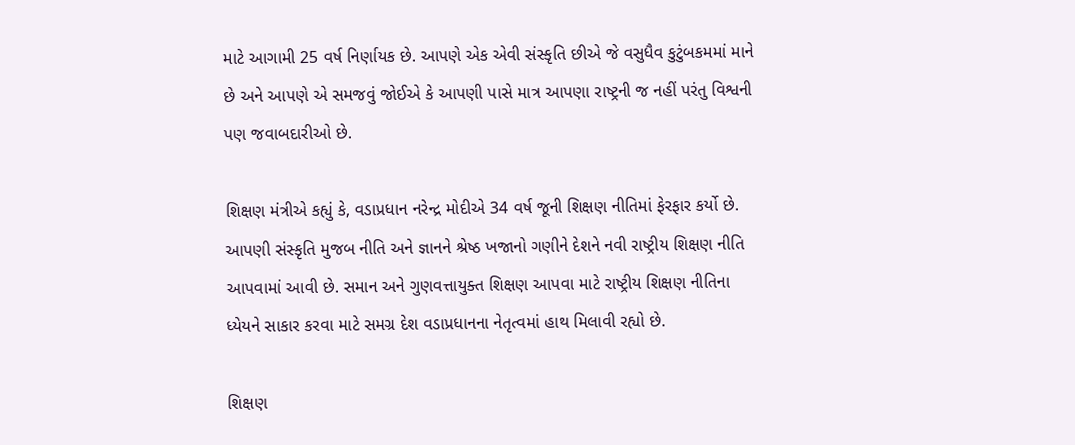માટે આગામી 25 વર્ષ નિર્ણાયક છે. આપણે એક એવી સંસ્કૃતિ છીએ જે વસુધૈવ કુટુંબકમમાં માને છે અને આપણે એ સમજવું જોઈએ કે આપણી પાસે માત્ર આપણા રાષ્ટ્રની જ નહીં પરંતુ વિશ્વની પણ જવાબદારીઓ છે.

શિક્ષણ મંત્રીએ કહ્યું કે, વડાપ્રધાન નરેન્દ્ર મોદીએ 34 વર્ષ જૂની શિક્ષણ નીતિમાં ફેરફાર કર્યો છે. આપણી સંસ્કૃતિ મુજબ નીતિ અને જ્ઞાનને શ્રેષ્ઠ ખજાનો ગણીને દેશને નવી રાષ્ટ્રીય શિક્ષણ નીતિ આપવામાં આવી છે. સમાન અને ગુણવત્તાયુક્ત શિક્ષણ આપવા માટે રાષ્ટ્રીય શિક્ષણ નીતિના ધ્યેયને સાકાર કરવા માટે સમગ્ર દેશ વડાપ્રધાનના નેતૃત્વમાં હાથ મિલાવી રહ્યો છે.

શિક્ષણ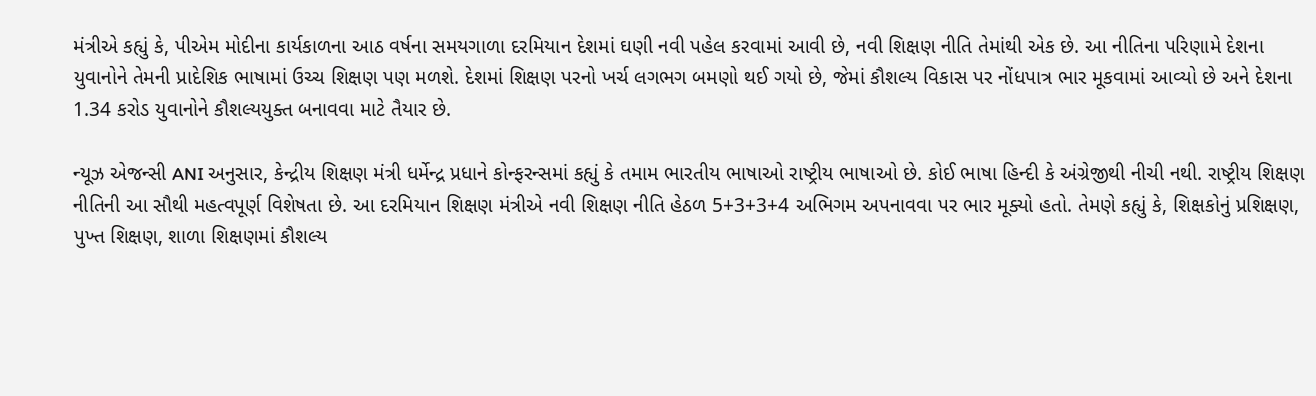મંત્રીએ કહ્યું કે, પીએમ મોદીના કાર્યકાળના આઠ વર્ષના સમયગાળા દરમિયાન દેશમાં ઘણી નવી પહેલ કરવામાં આવી છે, નવી શિક્ષણ નીતિ તેમાંથી એક છે. આ નીતિના પરિણામે દેશના યુવાનોને તેમની પ્રાદેશિક ભાષામાં ઉચ્ચ શિક્ષણ પણ મળશે. દેશમાં શિક્ષણ પરનો ખર્ચ લગભગ બમણો થઈ ગયો છે, જેમાં કૌશલ્ય વિકાસ પર નોંધપાત્ર ભાર મૂકવામાં આવ્યો છે અને દેશના 1.34 કરોડ યુવાનોને કૌશલ્યયુક્ત બનાવવા માટે તૈયાર છે.

ન્યૂઝ એજન્સી ANI અનુસાર, કેન્દ્રીય શિક્ષણ મંત્રી ધર્મેન્દ્ર પ્રધાને કોન્ફરન્સમાં કહ્યું કે તમામ ભારતીય ભાષાઓ રાષ્ટ્રીય ભાષાઓ છે. કોઈ ભાષા હિન્દી કે અંગ્રેજીથી નીચી નથી. રાષ્ટ્રીય શિક્ષણ નીતિની આ સૌથી મહત્વપૂર્ણ વિશેષતા છે. આ દરમિયાન શિક્ષણ મંત્રીએ નવી શિક્ષણ નીતિ હેઠળ 5+3+3+4 અભિગમ અપનાવવા પર ભાર મૂક્યો હતો. તેમણે કહ્યું કે, શિક્ષકોનું પ્રશિક્ષણ, પુખ્ત શિક્ષણ, શાળા શિક્ષણમાં કૌશલ્ય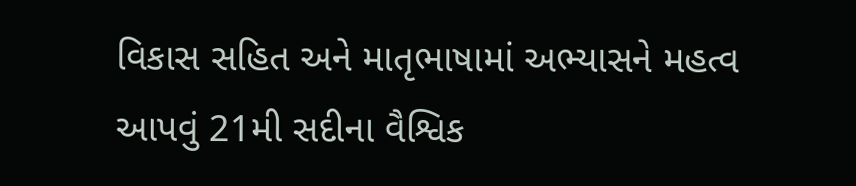વિકાસ સહિત અને માતૃભાષામાં અભ્યાસને મહત્વ આપવું 21મી સદીના વૈશ્વિક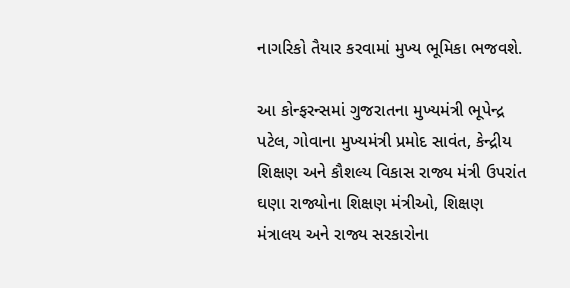નાગરિકો તૈયાર કરવામાં મુખ્ય ભૂમિકા ભજવશે.

આ કોન્ફરન્સમાં ગુજરાતના મુખ્યમંત્રી ભૂપેન્દ્ર પટેલ, ગોવાના મુખ્યમંત્રી પ્રમોદ સાવંત, કેન્દ્રીય શિક્ષણ અને કૌશલ્ય વિકાસ રાજ્ય મંત્રી ઉપરાંત ઘણા રાજ્યોના શિક્ષણ મંત્રીઓ, શિક્ષણ મંત્રાલય અને રાજ્ય સરકારોના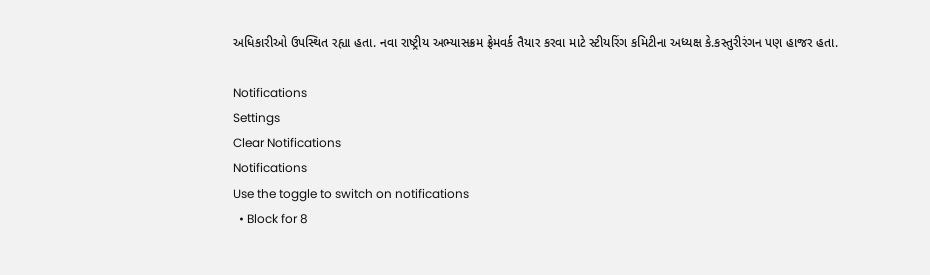અધિકારીઓ ઉપસ્થિત રહ્યા હતા. નવા રાષ્ટ્રીય અભ્યાસક્રમ ફ્રેમવર્ક તૈયાર કરવા માટે સ્ટીયરિંગ કમિટીના અધ્યક્ષ કે.કસ્તુરીરંગન પણ હાજર હતા.

Notifications
Settings
Clear Notifications
Notifications
Use the toggle to switch on notifications
  • Block for 8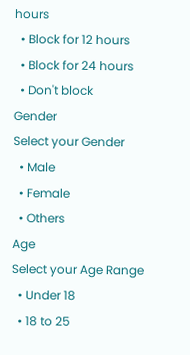hours
  • Block for 12 hours
  • Block for 24 hours
  • Don't block
Gender
Select your Gender
  • Male
  • Female
  • Others
Age
Select your Age Range
  • Under 18
  • 18 to 25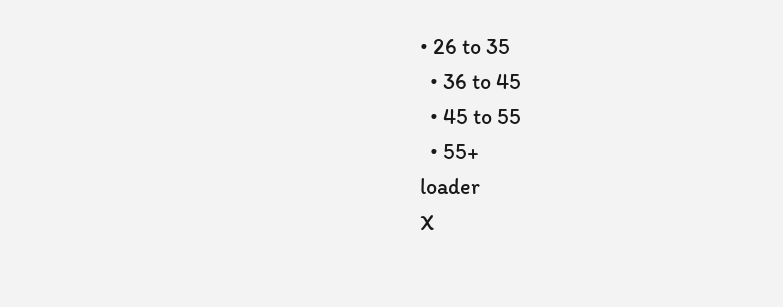• 26 to 35
  • 36 to 45
  • 45 to 55
  • 55+
loader
X